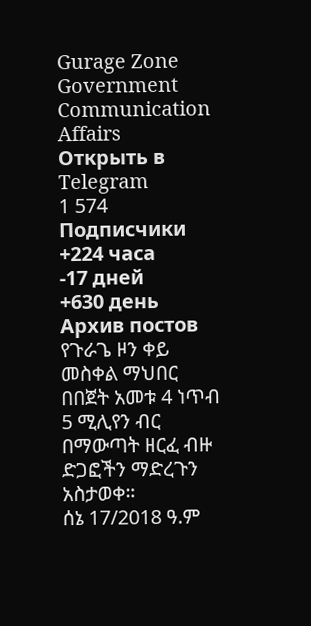Gurage Zone Government Communication Affairs
Открыть в Telegram
1 574
Подписчики
+224 часа
-17 дней
+630 день
Архив постов
የጉራጌ ዞን ቀይ መስቀል ማህበር በበጀት አመቱ 4 ነጥብ 5 ሚሊየን ብር በማውጣት ዘርፈ ብዙ ድጋፎችን ማድረጉን አስታወቀ።
ሰኔ 17/2018 ዓ.ም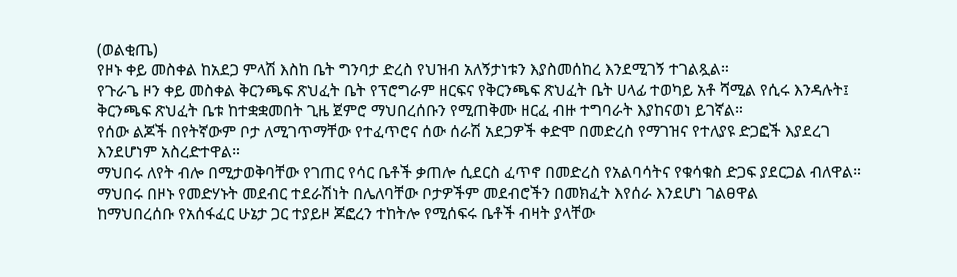(ወልቂጤ)
የዞኑ ቀይ መስቀል ከአደጋ ምላሽ እስከ ቤት ግንባታ ድረስ የህዝብ አለኝታነቱን እያስመሰከረ እንደሚገኝ ተገልጿል።
የጉራጌ ዞን ቀይ መስቀል ቅርንጫፍ ጽህፈት ቤት የፕሮግራም ዘርፍና የቅርንጫፍ ጽህፈት ቤት ሀላፊ ተወካይ አቶ ሻሚል የሲሩ እንዳሉት፤ ቅርንጫፍ ጽህፈት ቤቱ ከተቋቋመበት ጊዜ ጀምሮ ማህበረሰቡን የሚጠቅሙ ዘርፈ ብዙ ተግባራት እያከናወነ ይገኛል።
የሰው ልጆች በየትኛውም ቦታ ለሚገጥማቸው የተፈጥሮና ሰው ሰራሽ አደጋዎች ቀድሞ በመድረስ የማገዝና የተለያዩ ድጋፎች እያደረገ እንደሆነም አስረድተዋል።
ማህበሩ ለየት ብሎ በሚታወቅባቸው የገጠር የሳር ቤቶች ቃጠሎ ሲደርስ ፈጥኖ በመድረስ የአልባሳትና የቁሳቁስ ድጋፍ ያደርጋል ብለዋል።
ማህበሩ በዞኑ የመድሃኑት መደብር ተደራሽነት በሌለባቸው ቦታዎችም መደብሮችን በመክፈት እየሰራ እንደሆነ ገልፀዋል
ከማህበረሰቡ የአሰፋፈር ሁኔታ ጋር ተያይዞ ጆፎረን ተከትሎ የሚሰፍሩ ቤቶች ብዛት ያላቸው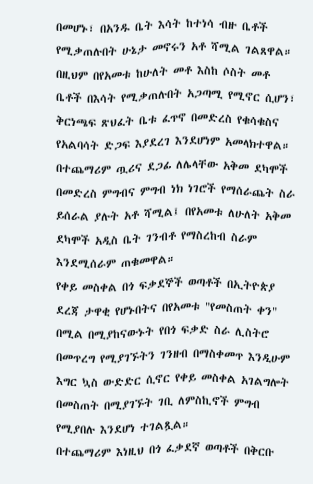በመሆኑ፣ በአንዱ ቤት እሳት ከተነሳ ብዙ ቤቶች የሚቃጠሉበት ሁኔታ መኖሩን አቶ ሻሚል ገልጸዋል።
በዚህም በየአመቱ ከሁለት መቶ እስከ ሶስት መቶ ቤቶች በእሳት የሚቃጠሉበት አጋጣሚ የሚኖር ሲሆን፣ ቅርነጫፍ ጽህፈት ቤቱ ፈጥኖ በመድረስ የቁሳቁስና የአልባሳት ድጋፍ እያደረገ እንደሆነም አመላክተዋል።
በተጨማሪም ጧሪና ደጋፊ ለሌላቸው አቅመ ደካሞች በመድረስ ምግብና ምግብ ነክ ነገሮች የማሰራጨት ስራ ይሰራል ያሉት አቶ ሻሚል፤ በየአመቱ ለሁለት አቅመ ደካሞች አዲስ ቤት ገንብቶ የማስረከብ ስራም እንደሚሰራም ጠቁመዋል።
የቀይ መስቀል በጎ ፍቃደኞች ወጣቶች በኢትዮጵያ ደረጃ ታዋቂ የሆኑበትና በየአመቱ "የመስጠት ቀን" በሚል በሚያከናውኑት የበጎ ፍቃድ ስራ ሊስትሮ በመጥረግ የሚያገኙትን ገንዘብ በማስቀመጥ እንዲሁም እግር ኳስ ውድድር ሲኖር የቀይ መስቀል አገልግሎት በመስጠት በሚያገኙት ገቢ ለምስኪኖች ምግብ የሚያበሉ እንደሆነ ተገልጿል።
በተጨማሪም እነዚህ በጎ ፈቃደኛ ወጣቶች በቅርቡ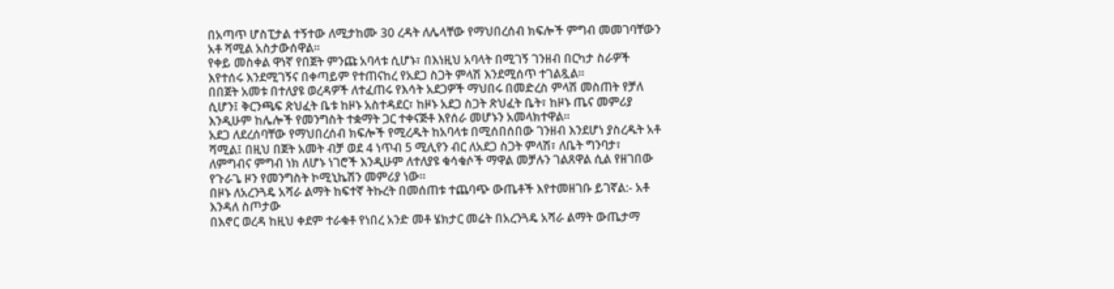በአጣጥ ሆስፒታል ተኝተው ለሚታከሙ 30 ረዳት ለሌላቸው የማህበረሰብ ክፍሎች ምግብ መመገባቸውን አቶ ሻሚል አስታውሰዋል።
የቀይ መስቀል ዋነኛ የበጀት ምንጩ አባላቱ ሲሆኑ፣ በእነዚህ አባላት በሚገኝ ገንዘብ በርካታ ስራዎች እየተሰሩ እንደሚገኝና በቀጣይም የተጠናከረ የአደጋ ስጋት ምላሽ እንደሚሰጥ ተገልጿል።
በበጀት አመቱ በተለያዩ ወረዳዎች ለተፈጠሩ የእሳት አደጋዎች ማህበሩ በመድረስ ምላሽ መስጠት የቻለ ሲሆን፤ ቅርንጫፍ ጽህፈት ቤቱ ከዞኑ አስተዳደር፣ ከዞኑ አደጋ ስጋት ጽህፈት ቤት፣ ከዞኑ ጤና መምሪያ እንዲሁም ከሌሎች የመንግስት ተቋማት ጋር ተቀናጅቶ እየሰራ መሆኑን አመላክተዋል።
አደጋ ለደረሰባቸው የማህበረሰብ ክፍሎች የሚረዱት ከአባላቱ በሚሰበሰበው ገንዘብ እንደሆነ ያስረዱት አቶ ሻሚል፤ በዚህ በጀት አመት ብቻ ወደ 4 ነጥብ 5 ሚሊየን ብር ለአደጋ ስጋት ምላሽ፣ ለቤት ግንባታ፣ ለምግብና ምግብ ነክ ለሆኑ ነገሮች እንዲሁም ለተለያዩ ቁሳቁሶች ማዋል መቻሉን ገልጸዋል ሲል የዘገበው የጉራጌ ዞን የመንግስት ኮሚኒኬሽን መምሪያ ነው።
በዞኑ ለአረንጓዴ አሻራ ልማት ከፍተኛ ትኩረት በመሰጠቱ ተጨባጭ ውጤቶች እየተመዘገቡ ይገኛል:- አቶ እንዳለ ስጦታው
በእኖር ወረዳ ከዚህ ቀደም ተራቁቶ የነበረ አንድ መቶ ሄክታር መሬት በአረንጓዴ አሻራ ልማት ውጤታማ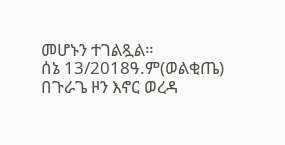መሆኑን ተገልጿል።
ሰኔ 13/2018ዓ.ም(ወልቂጤ) በጉራጌ ዞን እኖር ወረዳ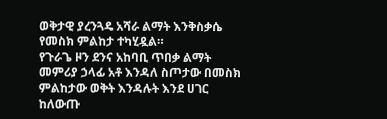ወቅታዊ ያረንጓዴ አሻራ ልማት እንቅስቃሴ የመስክ ምልከታ ተካሂዷል።
የጉራጌ ዞን ደንና አከባቢ ጥበቃ ልማት መምሪያ ኃላፊ አቶ እንዳለ ስጦታው በመስክ ምልከታው ወቅት እንዳሉት እንደ ሀገር ከለውጡ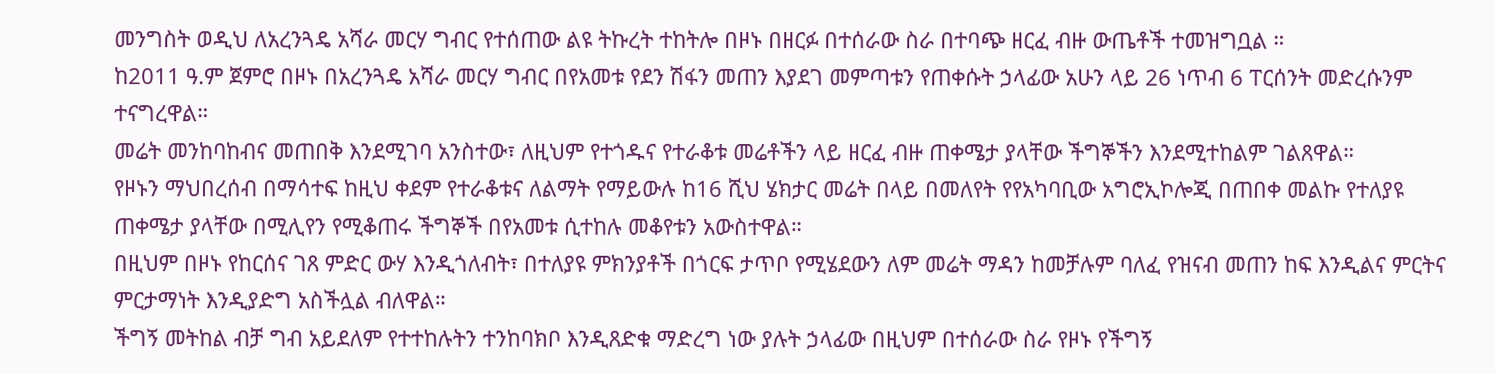መንግስት ወዲህ ለአረንጓዴ አሻራ መርሃ ግብር የተሰጠው ልዩ ትኩረት ተከትሎ በዞኑ በዘርፉ በተሰራው ስራ በተባጭ ዘርፈ ብዙ ውጤቶች ተመዝግቧል ።
ከ2011 ዓ.ም ጀምሮ በዞኑ በአረንጓዴ አሻራ መርሃ ግብር በየአመቱ የደን ሽፋን መጠን እያደገ መምጣቱን የጠቀሱት ኃላፊው አሁን ላይ 26 ነጥብ 6 ፐርሰንት መድረሱንም ተናግረዋል።
መሬት መንከባከብና መጠበቅ እንደሚገባ አንስተው፣ ለዚህም የተጎዱና የተራቆቱ መሬቶችን ላይ ዘርፈ ብዙ ጠቀሜታ ያላቸው ችግኞችን እንደሚተከልም ገልጸዋል።
የዞኑን ማህበረሰብ በማሳተፍ ከዚህ ቀደም የተራቆቱና ለልማት የማይውሉ ከ16 ሺህ ሄክታር መሬት በላይ በመለየት የየአካባቢው አግሮኢኮሎጂ በጠበቀ መልኩ የተለያዩ ጠቀሜታ ያላቸው በሚሊየን የሚቆጠሩ ችግኞች በየአመቱ ሲተከሉ መቆየቱን አውስተዋል።
በዚህም በዞኑ የከርሰና ገጸ ምድር ውሃ እንዲጎለብት፣ በተለያዩ ምክንያቶች በጎርፍ ታጥቦ የሚሄደውን ለም መሬት ማዳን ከመቻሉም ባለፈ የዝናብ መጠን ከፍ እንዲልና ምርትና ምርታማነት እንዲያድግ አስችሏል ብለዋል።
ችግኝ መትከል ብቻ ግብ አይደለም የተተከሉትን ተንከባክቦ እንዲጸድቁ ማድረግ ነው ያሉት ኃላፊው በዚህም በተሰራው ስራ የዞኑ የችግኝ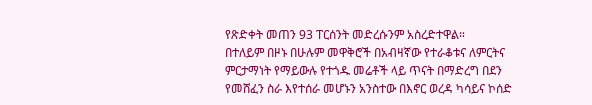የጽድቀት መጠን 93 ፐርሰንት መድረሱንም አስረድተዋል።
በተለይም በዞኑ በሁሉም መዋቅሮች በአብዛኛው የተራቆቱና ለምርትና ምርታማነት የማይውሉ የተጎዱ መሬቶች ላይ ጥናት በማድረግ በደን የመሸፈን ስራ እየተሰራ መሆኑን አንስተው በእኖር ወረዳ ካሳይና ኮሰድ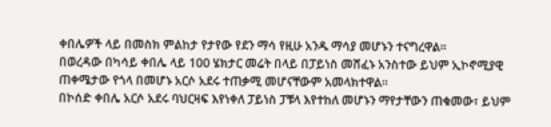ቀበሌዎች ላይ በመስክ ምልከታ የታየው የደን ማሳ የዚሁ አንዱ ማሳያ መሆኑን ተናግረዋል።
በወረዳው በካሳይ ቀበሌ ላይ 100 ሄክታር መሬት በላይ በፓይነስ መሸፈኑ አንስተው ይህም ኢኮኖሚያዊ ጠቀሜታው የጎላ በመሆኑ አርሶ አደሩ ተጠቃሚ መሆናቸውም አመላክተዋል።
በኮሰድ ቀበሌ አርሶ አደሩ ባህርዛፍ እየነቀለ ፓይነስ ፓቹላ እየተከለ መሆኑን ማየታቸውን ጠቁመው፣ ይህም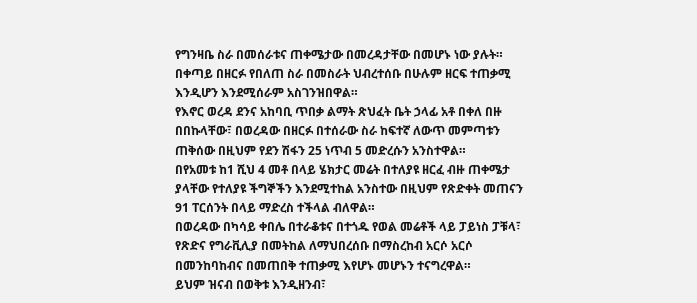የግንዛቤ ስራ በመሰራቱና ጠቀሜታው በመረዳታቸው በመሆኑ ነው ያሉት።
በቀጣይ በዘርፉ የበለጠ ስራ በመስራት ህብረተሰቡ በሁሉም ዘርፍ ተጠቃሚ እንዲሆን እንደሚሰራም አስገንዝበዋል።
የእኖር ወረዳ ደንና አከባቢ ጥበቃ ልማት ጽህፈት ቤት ኃላፊ አቶ በቀለ በዙ በበኩላቸው፣ በወረዳው በዘርፉ በተሰራው ስራ ከፍተኛ ለውጥ መምጣቱን ጠቅሰው በዚህም የደን ሽፋን 25 ነጥብ 5 መድረሱን አንስተዋል።
በየአመቱ ከ1 ሺህ 4 መቶ በላይ ሄክታር መሬት በተለያዩ ዘርፈ ብዙ ጠቀሜታ ያላቸው የተለያዩ ችግኞችን እንደሚተከል አንስተው በዚህም የጽድቀት መጠናን 91 ፐርሰንት በላይ ማድረስ ተችላል ብለዋል።
በወረዳው በካሳይ ቀበሌ በተራቆቱና በተጎዱ የወል መሬቶች ላይ ፓይነስ ፓቹላ፣ የጽድና የግራቪሊያ በመትከል ለማህበረሰቡ በማስረከብ አርሶ አርሶ በመንከባከብና በመጠበቅ ተጠቃሚ እየሆኑ መሆኑን ተናግረዋል።
ይህም ዝናብ በወቅቱ እንዲዘንብ፣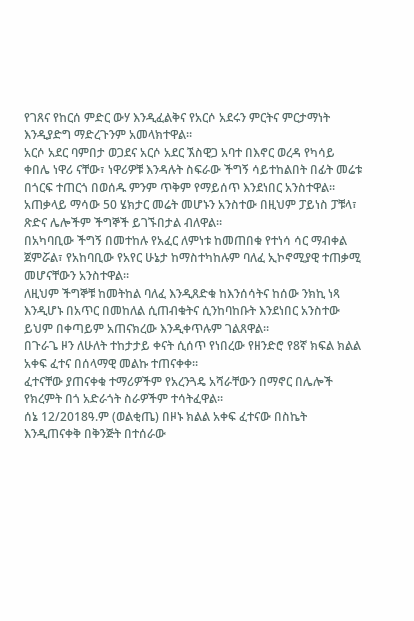የገጸና የከርሰ ምድር ውሃ እንዲፈልቅና የአርሶ አደሩን ምርትና ምርታማነት እንዲያድግ ማድረጉንም አመላክተዋል።
አርሶ አደር ባምበታ ወጋደና አርሶ አደር ኧስዊጋ አባተ በእኖር ወረዳ የካሳይ ቀበሌ ነዋሪ ናቸው፣ ነዋሪዎቹ እንዳሉት ስፍራው ችግኝ ሳይተከልበት በፊት መሬቱ በጎርፍ ተጠርጎ በወሰዱ ምንም ጥቅም የማይሰጥ እንደነበር አንስተዋል።
አጠቃላይ ማሳው 50 ሄክታር መሬት መሆኑን አንስተው በዚህም ፓይነስ ፓቹላ፣ ጽድና ሌሎችም ችግኞች ይገኙበታል ብለዋል።
በአካባቢው ችግኝ በመተከሉ የአፈር ለምነቱ ከመጠበቁ የተነሳ ሳር ማብቀል ጀምሯል፣ የአከባቢው የአየር ሁኔታ ከማስተካከሉም ባለፈ ኢኮኖሚያዊ ተጠቃሚ መሆናቸውን አንስተዋል።
ለዚህም ችግኞቹ ከመትከል ባለፈ እንዲጸድቁ ከእንሰሳትና ከሰው ንክኪ ነጻ እንዲሆኑ በአጥር በመከለል ሲጠብቁትና ሲንከባከቡት እንደነበር አንስተው ይህም በቀጣይም አጠናክረው እንዲቀጥሉም ገልጸዋል።
በጉራጌ ዞን ለሁለት ተከታታይ ቀናት ሲሰጥ የነበረው የዘንድሮ የ8ኛ ክፍል ክልል አቀፍ ፈተና በሰላማዊ መልኩ ተጠናቀቀ።
ፈተናቸው ያጠናቀቁ ተማሪዎችም የአረንጓዴ አሻራቸውን በማኖር በሌሎች የክረምት በጎ አድራጎት ስራዎችም ተሳትፈዋል።
ሰኔ 12/2018ዓ.ም (ወልቂጤ) በዞኑ ክልል አቀፍ ፈተናው በስኬት እንዲጠናቀቅ በቅንጅት በተሰራው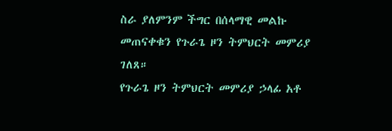ስራ ያለምንም ችግር በሰላማዊ መልኩ መጠናቀቁን የጉራጌ ዞን ትምህርት መምሪያ ገለጸ።
የጉራጌ ዞን ትምህርት መምሪያ ኃላፊ አቶ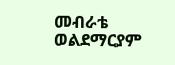መብራቴ ወልደማርያም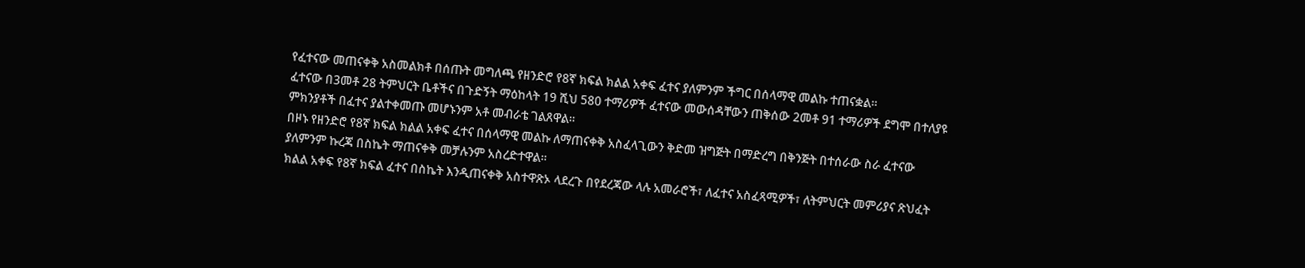የፈተናው መጠናቀቅ አስመልክቶ በሰጡት መግለጫ የዘንድሮ የ8ኛ ክፍል ክልል አቀፍ ፈተና ያለምንም ችግር በሰላማዊ መልኩ ተጠናቋል።
ፈተናው በ3መቶ 28 ትምህርት ቤቶችና በጉድኝት ማዕከላት 19 ሺህ 580 ተማሪዎች ፈተናው መውሰዳቸውን ጠቅሰው 2መቶ 91 ተማሪዎች ደግሞ በተለያዩ ምክንያቶች በፈተና ያልተቀመጡ መሆኑንም አቶ መብራቴ ገልጸዋል።
በዞኑ የዘንድሮ የ8ኛ ክፍል ክልል አቀፍ ፈተና በሰላማዊ መልኩ ለማጠናቀቅ አስፈላጊውን ቅድመ ዝግጅት በማድረግ በቅንጅት በተሰራው ስራ ፈተናው ያለምንም ኩረጃ በስኬት ማጠናቀቅ መቻሉንም አስረድተዋል።
ክልል አቀፍ የ8ኛ ክፍል ፈተና በስኬት እንዲጠናቀቅ አስተዋጽኦ ላደረጉ በየደረጃው ላሉ አመራሮች፣ ለፈተና አስፈጻሚዎች፣ ለትምህርት መምሪያና ጽህፈት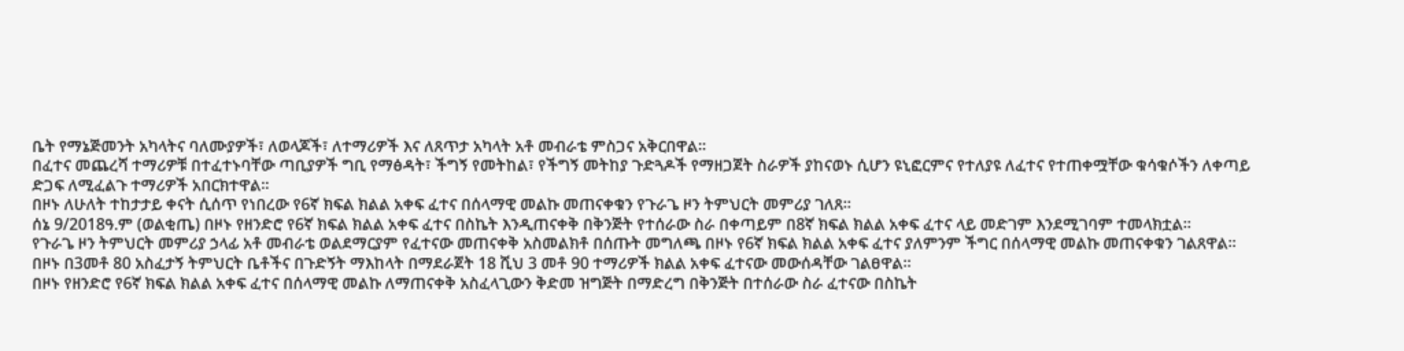ቤት የማኔጅመንት አካላትና ባለሙያዎች፣ ለወላጆች፣ ለተማሪዎች እና ለጸጥታ አካላት አቶ መብራቴ ምስጋና አቅርበዋል።
በፈተና መጨረሻ ተማሪዎቹ በተፈተኑባቸው ጣቢያዎች ግቢ የማፅዳት፣ ችግኝ የመትከል፣ የችግኝ መትከያ ጉድጓዶች የማዘጋጀት ስራዎች ያከናወኑ ሲሆን ዩኒፎርምና የተለያዩ ለፈተና የተጠቀሟቸው ቁሳቁሶችን ለቀጣይ ድጋፍ ለሚፈልጉ ተማሪዎች አበርክተዋል።
በዞኑ ለሁለት ተከታታይ ቀናት ሲሰጥ የነበረው የ6ኛ ክፍል ክልል አቀፍ ፈተና በሰላማዊ መልኩ መጠናቀቁን የጉራጌ ዞን ትምህርት መምሪያ ገለጸ።
ሰኔ 9/2018ዓ.ም (ወልቂጤ) በዞኑ የዘንድሮ የ6ኛ ክፍል ክልል አቀፍ ፈተና በስኬት እንዲጠናቀቅ በቅንጅት የተሰራው ስራ በቀጣይም በ8ኛ ክፍል ክልል አቀፍ ፈተና ላይ መድገም እንደሚገባም ተመላክቷል።
የጉራጌ ዞን ትምህርት መምሪያ ኃላፊ አቶ መብራቴ ወልደማርያም የፈተናው መጠናቀቅ አስመልክቶ በሰጡት መግለጫ በዞኑ የ6ኛ ክፍል ክልል አቀፍ ፈተና ያለምንም ችግር በሰላማዊ መልኩ መጠናቀቁን ገልጸዋል።
በዞኑ በ3መቶ 80 አስፈታኝ ትምህርት ቤቶችና በጉድኝት ማእከላት በማደራጀት 18 ሺህ 3 መቶ 90 ተማሪዎች ክልል አቀፍ ፈተናው መውሰዳቸው ገልፀዋል።
በዞኑ የዘንድሮ የ6ኛ ክፍል ክልል አቀፍ ፈተና በሰላማዊ መልኩ ለማጠናቀቅ አስፈላጊውን ቅድመ ዝግጅት በማድረግ በቅንጅት በተሰራው ስራ ፈተናው በስኬት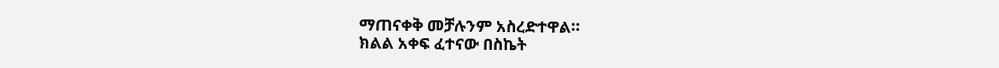ማጠናቀቅ መቻሉንም አስረድተዋል።
ክልል አቀፍ ፈተናው በስኬት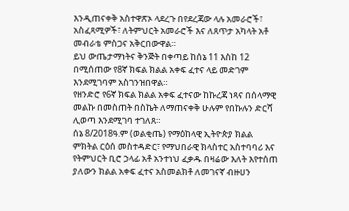እንዲጠናቀቅ አስተዋጽኦ ላደረጉ በየደረጃው ላሉ አመራሮች፣ አስፈጻሚዎች፣ ለትምህርት አመራሮች እና ለጸጥታ አካላት አቶ መብራቴ ምስጋና አቅርበውዋል።
ይህ ውጤታማነትና ቅንጅት በቀጣይ ከሰኔ 11 እስከ 12 በሚሰጠው የ8ኛ ክፍል ክልል አቀፍ ፈተና ላይ መድገም እንደሚገባም አስገንዝበዋል።
የዘንድሮ የ6ኛ ክፍል ክልል አቀፍ ፈተናው ከኩረጃ ነጻና በሰላማዊ መልኩ በመስጠት በስኬት ለማጠናቀቅ ሁሉም የበኩሉን ድርሻ ሊወጣ እንደሚገባ ተገለጸ።
ሰኔ 8/2018ዓ.ም (ወልቂጤ) የማዕከላዊ ኢትዮጵያ ክልል ምክትል ርዕሰ መስተዳድር፣ የማህበራዊ ክላስተር አስተባባሪ እና የትምህርት ቢሮ ኃላፊ አቶ አንተነህ ፈቃዱ በዛሬው እለት እየተሰጠ ያለውን ክልል አቀፍ ፈተና አስመልክቶ ለመገናኛ ብዙሀን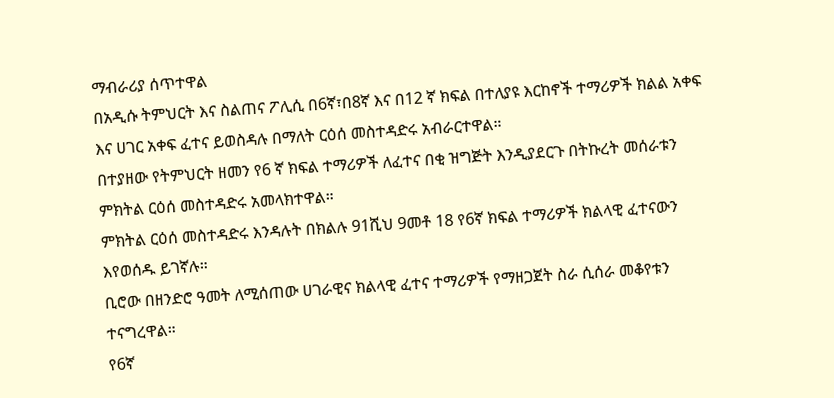ማብራሪያ ሰጥተዋል
በአዲሱ ትምህርት እና ስልጠና ፖሊሲ በ6ኛ፣በ8ኛ እና በ12 ኛ ክፍል በተለያዩ እርከኖች ተማሪዎች ክልል አቀፍ እና ሀገር አቀፍ ፈተና ይወስዳሉ በማለት ርዕሰ መስተዳድሩ አብራርተዋል።
በተያዘው የትምህርት ዘመን የ6 ኛ ክፍል ተማሪዎች ለፈተና በቂ ዝግጅት እንዲያደርጉ በትኩረት መሰራቱን ምክትል ርዕሰ መስተዳድሩ አመላክተዋል።
ምክትል ርዕሰ መስተዳድሩ እንዳሉት በክልሉ 91ሺህ 9መቶ 18 የ6ኛ ክፍል ተማሪዎች ክልላዊ ፈተናውን እየወሰዱ ይገኛሉ።
ቢሮው በዘንድሮ ዓመት ለሚሰጠው ሀገራዊና ክልላዊ ፈተና ተማሪዎች የማዘጋጀት ስራ ሲሰራ መቆየቱን ተናግረዋል።
የ6ኛ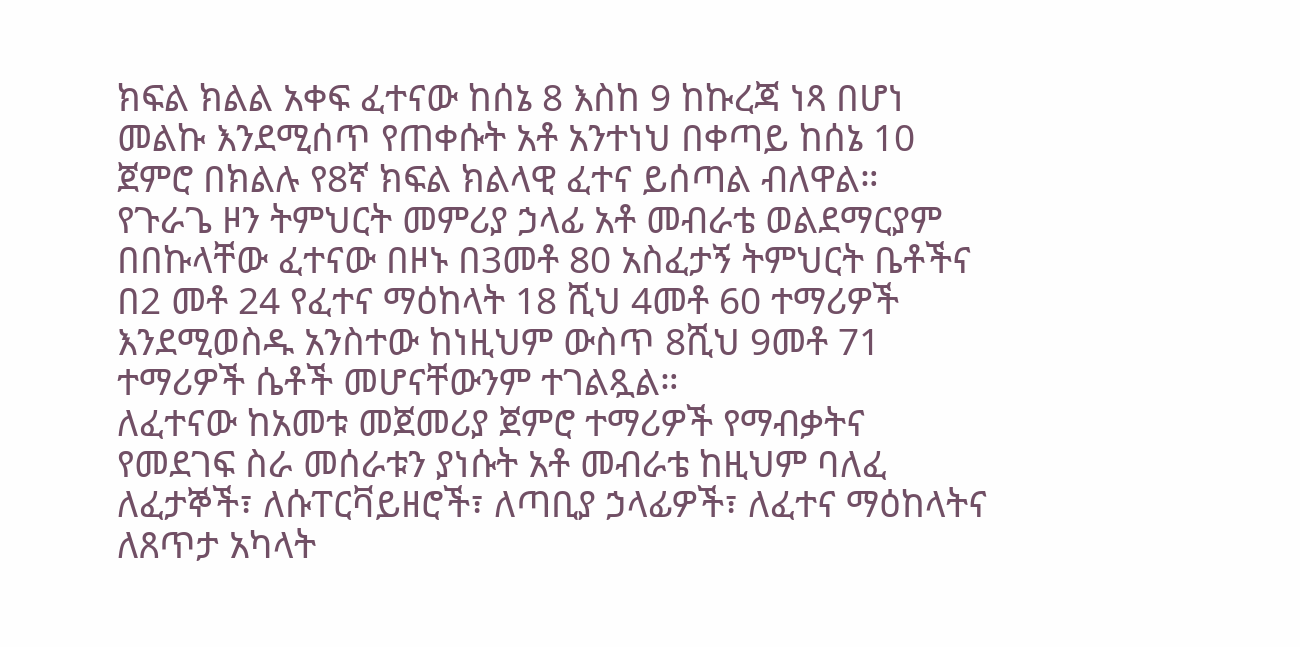ክፍል ክልል አቀፍ ፈተናው ከሰኔ 8 እስከ 9 ከኩረጃ ነጻ በሆነ መልኩ እንደሚሰጥ የጠቀሱት አቶ አንተነህ በቀጣይ ከሰኔ 10 ጀምሮ በክልሉ የ8ኛ ክፍል ክልላዊ ፈተና ይሰጣል ብለዋል።
የጉራጌ ዞን ትምህርት መምሪያ ኃላፊ አቶ መብራቴ ወልደማርያም በበኩላቸው ፈተናው በዞኑ በ3መቶ 80 አስፈታኝ ትምህርት ቤቶችና በ2 መቶ 24 የፈተና ማዕከላት 18 ሺህ 4መቶ 60 ተማሪዎች እንደሚወስዱ አንስተው ከነዚህም ውስጥ 8ሺህ 9መቶ 71 ተማሪዎች ሴቶች መሆናቸውንም ተገልጿል።
ለፈተናው ከአመቱ መጀመሪያ ጀምሮ ተማሪዎች የማብቃትና የመደገፍ ስራ መሰራቱን ያነሱት አቶ መብራቴ ከዚህም ባለፈ ለፈታኞች፣ ለሱፐርቫይዘሮች፣ ለጣቢያ ኃላፊዎች፣ ለፈተና ማዕከላትና ለጸጥታ አካላት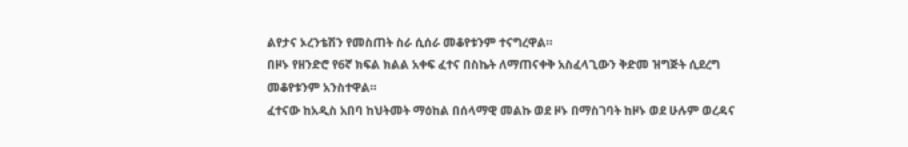ልየታና ኦረንቴሽን የመስጠት ስራ ሲሰራ መቆየቱንም ተናግረዋል።
በዞኑ የዘንድሮ የ6ኛ ክፍል ክልል አቀፍ ፈተና በስኬት ለማጠናቀቅ አስፈላጊውን ቅድመ ዝግጅት ሲደረግ መቆየቱንም አንስተዋል።
ፈተናው ከአዲስ አበባ ከህትመት ማዕከል በሰላማዊ መልኩ ወደ ዞኑ በማስገባት ከዞኑ ወደ ሁሉም ወረዳና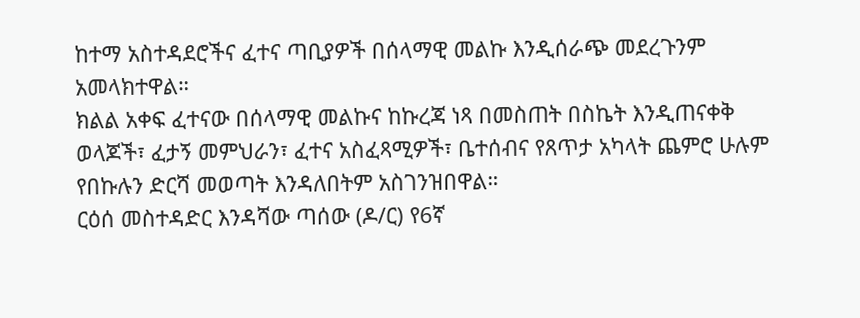ከተማ አስተዳደሮችና ፈተና ጣቢያዎች በሰላማዊ መልኩ እንዲሰራጭ መደረጉንም አመላክተዋል።
ክልል አቀፍ ፈተናው በሰላማዊ መልኩና ከኩረጃ ነጻ በመስጠት በስኬት እንዲጠናቀቅ ወላጆች፣ ፈታኝ መምህራን፣ ፈተና አስፈጻሚዎች፣ ቤተሰብና የጸጥታ አካላት ጨምሮ ሁሉም የበኩሉን ድርሻ መወጣት እንዳለበትም አስገንዝበዋል።
ርዕሰ መስተዳድር እንዳሻው ጣሰው (ዶ/ር) የ6ኛ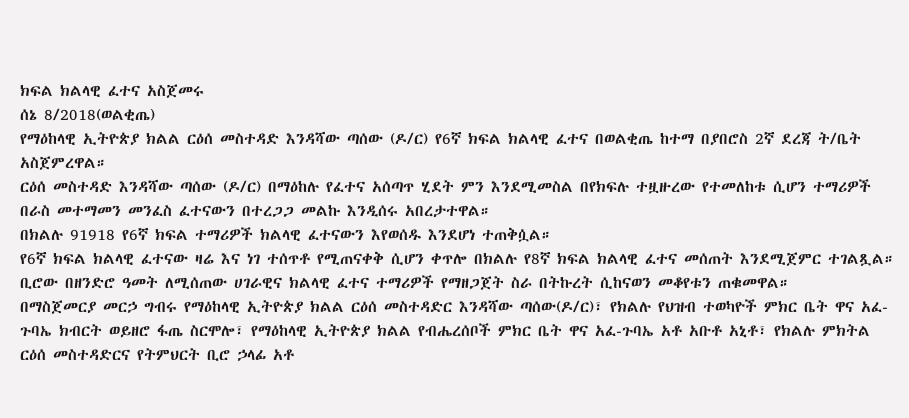ክፍል ክልላዊ ፈተና አስጀመሩ
ሰኔ 8/2018(ወልቂጤ)
የማዕከላዊ ኢትዮጵያ ክልል ርዕሰ መስተዳድ እንዳሻው ጣሰው (ዶ/ር) የ6ኛ ክፍል ክልላዊ ፈተና በወልቂጤ ከተማ በያበሮስ 2ኛ ደረጃ ት/ቤት አስጀምረዋል።
ርዕሰ መስተዳድ እንዳሻው ጣሰው (ዶ/ር) በማዕከሉ የፈተና አሰጣጥ ሂደት ምን እንደሚመስል በየክፍሉ ተዟዙረው የተመለከቱ ሲሆን ተማሪዎች በራስ መተማመን መንፈስ ፈተናውን በተረጋጋ መልኩ እንዲሰሩ አበረታተዋል።
በክልሉ 91918 የ6ኛ ክፍል ተማሪዎች ክልላዊ ፈተናውን እየወሰዱ እንደሆነ ተጠቅሷል።
የ6ኛ ክፍል ክልላዊ ፈተናው ዛሬ እና ነገ ተሰጥቶ የሚጠናቀቅ ሲሆን ቀጥሎ በክልሉ የ8ኛ ክፍል ክልላዊ ፈተና መሰጠት እንደሚጀምር ተገልጿል።
ቢሮው በዘንድሮ ዓመት ለሚሰጠው ሀገራዊና ክልላዊ ፈተና ተማሪዎች የማዘጋጀት ስራ በትኩረት ሲከናወን መቆየቱን ጠቁመዋል።
በማስጀመርያ መርኃ ግብሩ የማዕከላዊ ኢትዮጵያ ክልል ርዕሰ መስተዳድር እንዳሻው ጣሰው(ዶ/ር)፣ የክልሉ የህዝብ ተወካዮች ምክር ቤት ዋና አፈ-ጉባኤ ክብርት ወይዘሮ ፋጤ ስርሞሎ፣ የማዕከላዊ ኢትዮጵያ ክልል የብሔረሰቦች ምክር ቤት ዋና አፈ-ጉባኤ አቶ አቡቶ አኒቶ፣ የክልሉ ምክትል ርዕሰ መስተዳድርና የትምህርት ቢሮ ኃላፊ አቶ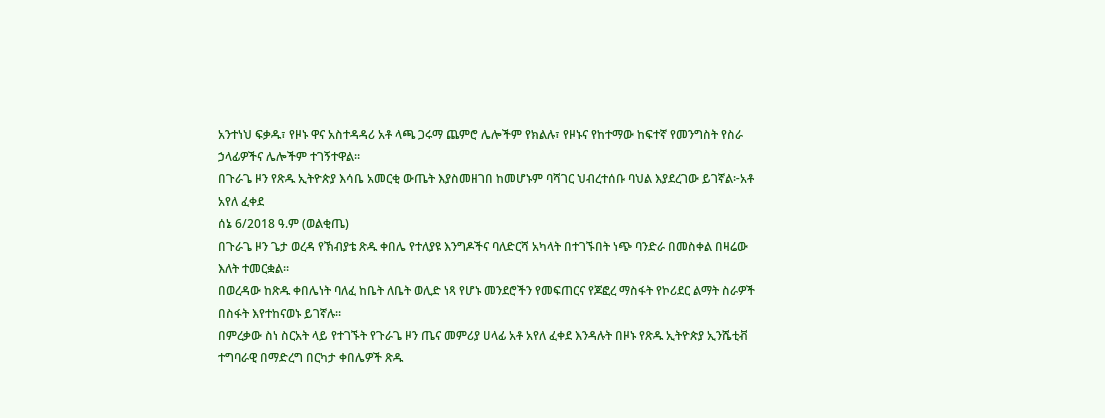አንተነህ ፍቃዱ፣ የዞኑ ዋና አስተዳዳሪ አቶ ላጫ ጋሩማ ጨምሮ ሌሎችም የክልሉ፣ የዞኑና የከተማው ከፍተኛ የመንግስት የስራ ኃላፊዎችና ሌሎችም ተገኝተዋል።
በጉራጌ ዞን የጽዱ ኢትዮጵያ እሳቤ አመርቂ ውጤት እያስመዘገበ ከመሆኑም ባሻገር ህብረተሰቡ ባህል እያደረገው ይገኛል፦አቶ አየለ ፈቀደ
ሰኔ 6/2018 ዓ.ም (ወልቂጤ)
በጉራጌ ዞን ጌታ ወረዳ የኽብያቴ ጽዱ ቀበሌ የተለያዩ እንግዶችና ባለድርሻ አካላት በተገኙበት ነጭ ባንድራ በመስቀል በዛሬው እለት ተመርቋል።
በወረዳው ከጽዱ ቀበሌነት ባለፈ ከቤት ለቤት ወሊድ ነጻ የሆኑ መንደሮችን የመፍጠርና የጆፎረ ማስፋት የኮሪደር ልማት ስራዎች በስፋት እየተከናወኑ ይገኛሉ።
በምረቃው ስነ ስርአት ላይ የተገኙት የጉራጌ ዞን ጤና መምሪያ ሀላፊ አቶ አየለ ፈቀደ እንዳሉት በዞኑ የጽዱ ኢትዮጵያ ኢንሼቲቭ ተግባራዊ በማድረግ በርካታ ቀበሌዎች ጽዱ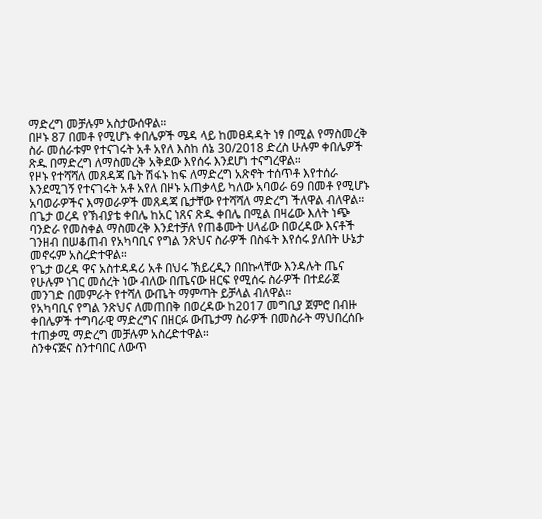ማድረግ መቻሉም አስታውሰዋል።
በዞኑ 87 በመቶ የሚሆኑ ቀበሌዎች ሜዳ ላይ ከመፀዳዳት ነፃ በሚል የማስመረቅ ስራ መሰራቱም የተናገሩት አቶ አየለ እስከ ሰኔ 30/2018 ድረስ ሁሉም ቀበሌዎች ጽዱ በማድረግ ለማስመረቅ አቅደው እየሰሩ እንደሆነ ተናግረዋል።
የዞኑ የተሻሻለ መጸዳጃ ቤት ሽፋኑ ከፍ ለማድረግ አጽኖት ተሰጥቶ እየተሰራ እንደሚገኝ የተናገሩት አቶ አየለ በዞኑ አጠቃላይ ካለው አባወራ 69 በመቶ የሚሆኑ አባወራዎችና እማወራዎች መጸዳጃ ቤታቸው የተሻሻለ ማድረግ ችለዋል ብለዋል።
በጌታ ወረዳ የኽብያቴ ቀበሌ ከአር ነጸና ጽዱ ቀበሌ በሚል በዛሬው እለት ነጭ ባንድራ የመስቀል ማስመረቅ እንደተቻለ የጠቆሙት ሀላፊው በወረዳው እናቶች ገንዘብ በሠቆጠብ የአካባቢና የግል ንጽህና ስራዎች በስፋት እየሰሩ ያለበት ሁኔታ መኖሩም አስረድተዋል።
የጌታ ወረዳ ዋና አስተዳዳሪ አቶ በህሩ ኽይረዲን በበኩላቸው እንዳሉት ጤና የሁሉም ነገር መሰረት ነው ብለው በጤናው ዘርፍ የሚሰሩ ስራዎች በተደራጀ መንገድ በመምራት የተሻለ ውጤት ማምጣት ይቻላል ብለዋል።
የአካባቢና የግል ንጽህና ለመጠበቅ በወረዳው ከ2017 መግቢያ ጀምሮ በብዙ ቀበሌዎች ተግባራዊ ማድረግና በዘርፉ ውጤታማ ስራዎች በመስራት ማህበረሰቡ ተጠቃሚ ማድረግ መቻሉም አስረድተዋል።
ስንቀናጅና ስንተባበር ለውጥ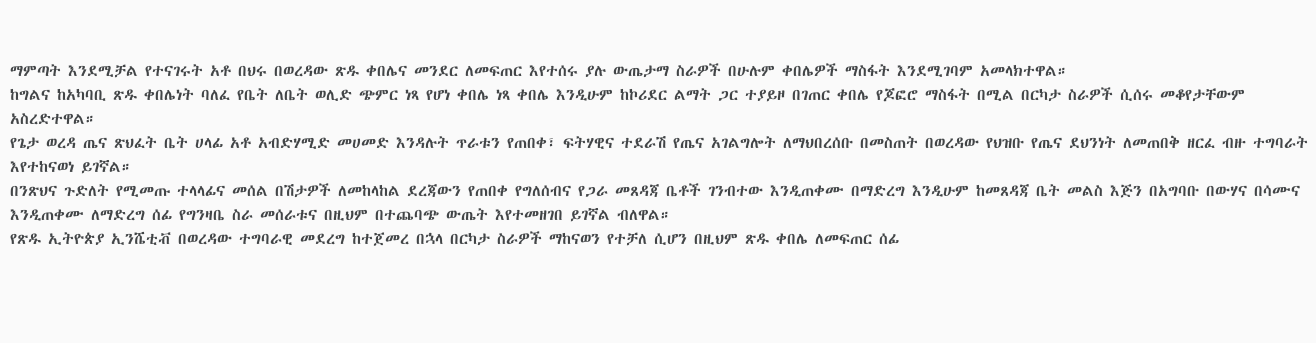ማምጣት እንደሚቻል የተናገሩት አቶ በህሩ በወረዳው ጽዱ ቀበሌና መንደር ለመፍጠር እየተሰሩ ያሉ ውጤታማ ስራዎች በሁሉም ቀበሌዎች ማስፋት እንደሚገባም አመላክተዋል።
ከግልና ከአካባቢ ጽዱ ቀበሌነት ባለፈ የቤት ለቤት ወሊድ ጭምር ነጻ የሆነ ቀበሌ ነጻ ቀበሌ እንዲሁም ከኮሪደር ልማት ጋር ተያይዞ በገጠር ቀበሌ የጆፎሮ ማስፋት በሚል በርካታ ስራዎች ሲሰሩ መቆየታቸውም አስረድተዋል።
የጌታ ወረዳ ጤና ጽህፈት ቤት ሀላፊ አቶ አብድሃሚድ መሀመድ እንዳሉት ጥራቱን የጠበቀ፣ ፍትሃዊና ተደራሽ የጤና አገልግሎት ለማህበረሰቡ በመስጠት በወረዳው የህዝቡ የጤና ደህንነት ለመጠበቅ ዘርፈ ብዙ ተግባራት እየተከናወነ ይገኛል።
በንጽህና ጉድለት የሚመጡ ተላላፊና መሰል በሽታዎች ለመከላከል ደረጃውን የጠበቀ የግለሰብና የጋራ መጸዳጃ ቤቶች ገንብተው እንዲጠቀሙ በማድረግ እንዲሁም ከመጸዳጃ ቤት መልስ እጅን በአግባቡ በውሃና በሳሙና እንዲጠቀሙ ለማድረግ ሰፊ የግንዛቤ ስራ መሰራቱና በዚህም በተጨባጭ ውጤት እየተመዘገበ ይገኛል ብለዋል።
የጽዱ ኢትዮጵያ ኢንሼቲቭ በወረዳው ተግባራዊ መደረግ ከተጀመረ በኋላ በርካታ ስራዎች ማከናወን የተቻለ ሲሆን በዚህም ጽዱ ቀበሌ ለመፍጠር ሰፊ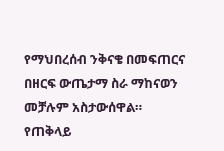የማህበረሰብ ንቅናቄ በመፍጠርና በዘርፍ ውጤታማ ስራ ማከናወን መቻሉም አስታውሰዋል።
የጠቅላይ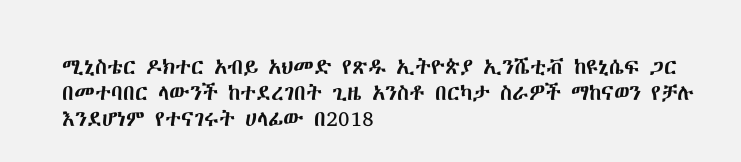ሚኒስቴር ዶክተር አብይ አህመድ የጽዱ ኢትዮጵያ ኢንሼቲቭ ከዩኒሴፍ ጋር በመተባበር ላውንች ከተደረገበት ጊዜ አንስቶ በርካታ ስራዎች ማከናወን የቻሉ እንደሆነም የተናገሩት ሀላፊው በ2018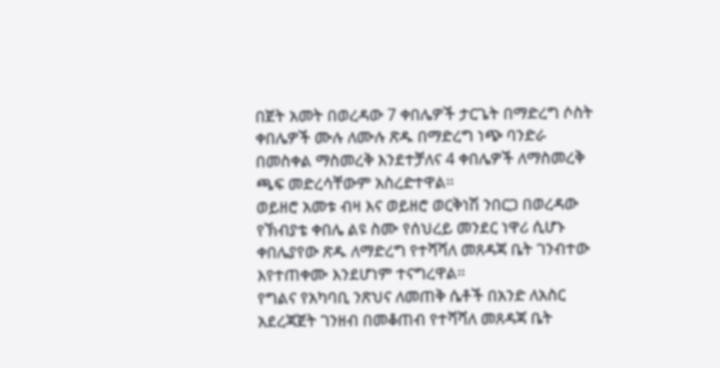በጀት አመት በወረዳው 7 ቀበሌዎች ታርጌት በማድረግ ሶስት ቀበሌዎች ሙሉ ለሙሉ ጽዱ በማድረግ ነጭ ባንድራ በመስቀል ማስመረቅ እንደተቻለና 4 ቀበሌዎች ለማስመረቅ ጫፍ መድረሳቸውም አስረድተዋል።
ወይዘሮ አመቱ ብዛ እና ወይዘሮ ወርቅነሽ ንበርጋ በወረዳው የኽብያቴ ቀበሌ ልዩ ስሙ የሰህረይ መንደር ነዋሪ ሲሆኑ ቀበሌያየው ጽዱ ለማድረግ የተሻሻለ መጸዳጃ ቤት ገንብተው እየተጠቀሙ እንደሆነም ተናግረዋል።
የግልና የአካባቢ ንጽህና ለመጠቅ ሴቶች በአንድ ለአስር አደረጃጀት ገንዘብ በመቆጠብ የተሻሻለ መጸዳጃ ቤት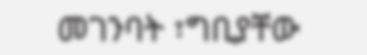መገንባት ፣ግቢያቸው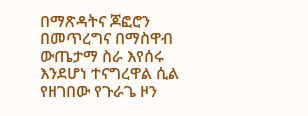በማጽዳትና ጆፎሮን በመጥረግና በማስዋብ ውጤታማ ስራ እየሰሩ እንደሆነ ተናግረዋል ሲል የዘገበው የጉራጌ ዞን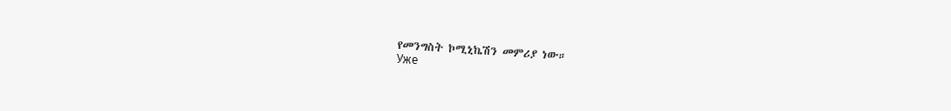የመንግስት ኮሚኒኬሽን መምሪያ ነው።
Уже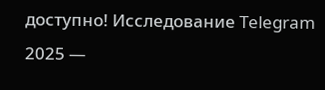доступно! Исследование Telegram 2025 —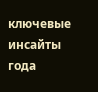ключевые инсайты года